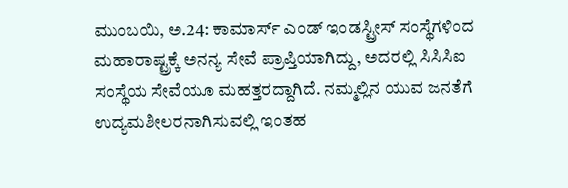ಮುಂಬಯಿ, ಅ.24: ಕಾಮಾರ್ಸ್ ಎಂಡ್ ಇಂಡಸ್ಟ್ರೀಸ್ ಸಂಸ್ಥೆಗಳಿಂದ ಮಹಾರಾಷ್ಟ್ರಕ್ಕೆ ಅನನ್ಯ ಸೇವೆ ಪ್ರಾಪ್ತಿಯಾಗಿದ್ದು, ಅದರಲ್ಲಿ ಸಿಸಿಸಿಐ ಸಂಸ್ಥೆಯ ಸೇವೆಯೂ ಮಹತ್ತರದ್ದಾಗಿದೆ. ನಮ್ಮಲ್ಲಿನ ಯುವ ಜನತೆಗೆ ಉದ್ಯಮಶೀಲರನಾಗಿಸುವಲ್ಲಿ ಇಂತಹ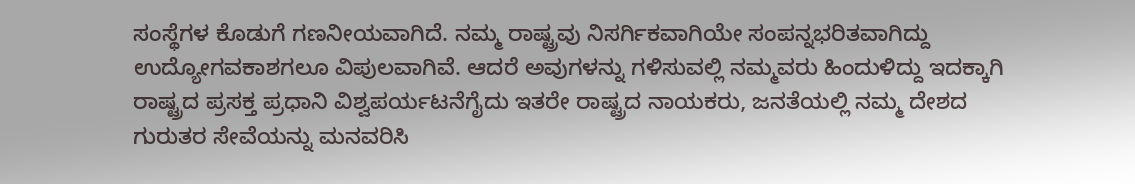ಸಂಸ್ಥೆಗಳ ಕೊಡುಗೆ ಗಣನೀಯವಾಗಿದೆ. ನಮ್ಮ ರಾಷ್ಟ್ರವು ನಿಸರ್ಗಿಕವಾಗಿಯೇ ಸಂಪನ್ನಭರಿತವಾಗಿದ್ದು ಉದ್ಯೋಗವಕಾಶಗಲೂ ವಿಪುಲವಾಗಿವೆ. ಆದರೆ ಅವುಗಳನ್ನು ಗಳಿಸುವಲ್ಲಿ ನಮ್ಮವರು ಹಿಂದುಳಿದ್ದು ಇದಕ್ಕಾಗಿ ರಾಷ್ಟ್ರದ ಪ್ರಸಕ್ತ ಪ್ರಧಾನಿ ವಿಶ್ವಪರ್ಯಟನೆಗೈದು ಇತರೇ ರಾಷ್ಟ್ರದ ನಾಯಕರು, ಜನತೆಯಲ್ಲಿ ನಮ್ಮ ದೇಶದ ಗುರುತರ ಸೇವೆಯನ್ನು ಮನವರಿಸಿ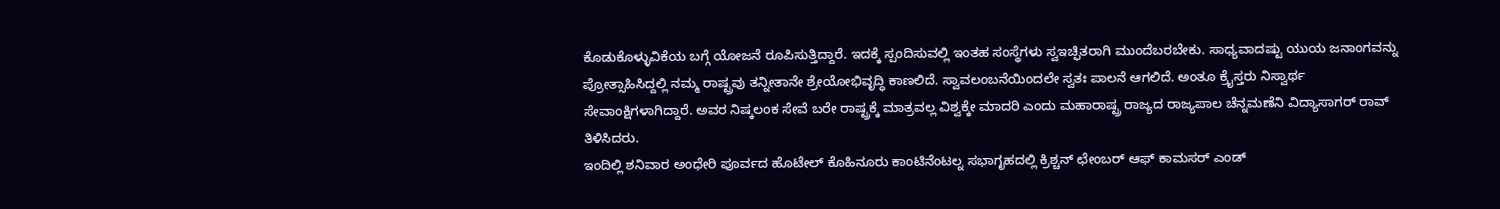ಕೊಡುಕೊಳ್ಳುವಿಕೆಯ ಬಗ್ಗೆ ಯೋಜನೆ ರೂಪಿಸುತ್ತಿದ್ದಾರೆ. ಇದಕ್ಕೆ ಸ್ಪಂದಿಸುವಲ್ಲಿ ಇಂತಹ ಸಂಸ್ಥೆಗಳು ಸ್ವಇಚ್ಫಿತರಾಗಿ ಮುಂದೆಬರಬೇಕು. ಸಾಧ್ಯವಾದಷ್ಟು ಯುಯ ಜನಾಂಗವನ್ನು ಪ್ರೋತ್ಸಾಹಿಸಿದ್ದಲ್ಲಿ ನಮ್ಮ ರಾಷ್ಟ್ರವು ತನ್ನೀತಾನೇ ಶ್ರೇಯೋಭಿವೃದ್ಧಿ ಕಾಣಲಿದೆ. ಸ್ವಾವಲಂಬನೆಯಿಂದಲೇ ಸ್ವತಃ ಪಾಲನೆ ಆಗಲಿದೆ. ಅಂತೂ ಕ್ರೈಸ್ತರು ನಿಸ್ವಾರ್ಥ ಸೇವಾಂಕ್ಷಿಗಳಾಗಿದ್ದಾರೆ. ಅವರ ನಿಷ್ಕಲಂಕ ಸೇವೆ ಬರೇ ರಾಷ್ಟ್ರಕ್ಕೆ ಮಾತ್ರವಲ್ಲ ವಿಶ್ವಕ್ಕೇ ಮಾದರಿ ಎಂದು ಮಹಾರಾಷ್ಟ್ರ ರಾಜ್ಯದ ರಾಜ್ಯಪಾಲ ಚೆನ್ನಮಣೆನಿ ವಿದ್ಯಾಸಾಗರ್ ರಾವ್ ತಿಳಿಸಿದರು.
ಇಂದಿಲ್ಲಿ ಶನಿವಾರ ಅಂಧೇರಿ ಪೂರ್ವದ ಹೊಟೇಲ್ ಕೊಹಿನೂರು ಕಾಂಟಿನೆಂಟಲ್ನ ಸಭಾಗೃಹದಲ್ಲಿ ಕ್ರಿಶ್ಚನ್ ಛೇಂಬರ್ ಆಫ್ ಕಾಮಸರ್ ಎಂಡ್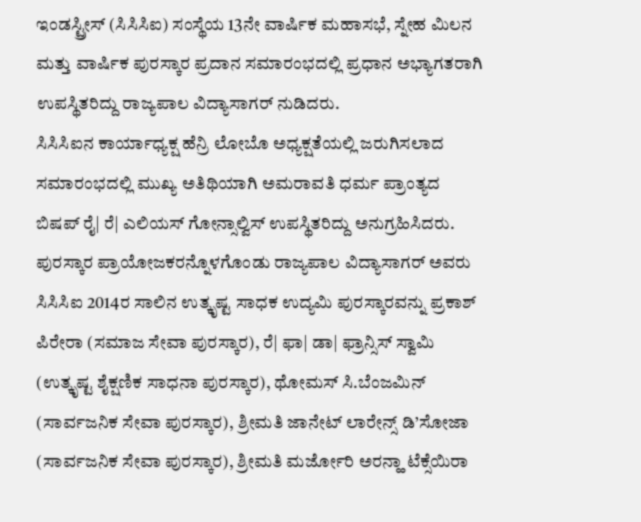ಇಂಡಸ್ಟ್ರೀಸ್ (ಸಿಸಿಸಿಐ) ಸಂಸ್ಥೆಯ 13ನೇ ವಾರ್ಷಿಕ ಮಹಾಸಭೆ, ಸ್ನೇಹ ಮಿಲನ ಮತ್ತು ವಾರ್ಷಿಕ ಪುರಸ್ಕಾರ ಪ್ರದಾನ ಸಮಾರಂಭದಲ್ಲಿ ಪ್ರಧಾನ ಅಭ್ಯಾಗತರಾಗಿ ಉಪಸ್ಥಿತರಿದ್ದು ರಾಜ್ಯಪಾಲ ವಿದ್ಯಾಸಾಗರ್ ನುಡಿದರು.
ಸಿಸಿಸಿಐನ ಕಾರ್ಯಾಧ್ಯಕ್ಷ ಹೆನ್ರಿ ಲೋಬೊ ಅಧ್ಯಕ್ಷತೆಯಲ್ಲಿ ಜರುಗಿಸಲಾದ ಸಮಾರಂಭದಲ್ಲಿ ಮುಖ್ಯ ಅತಿಥಿಯಾಗಿ ಅಮರಾವತಿ ಧರ್ಮ ಪ್ರಾಂತ್ಯದ ಬಿಷಪ್ ರೈ| ರೆ| ಎಲಿಯಸ್ ಗೋನ್ಸಾಲ್ವಿಸ್ ಉಪಸ್ಥಿತರಿದ್ದು ಅನುಗ್ರಹಿಸಿದರು.
ಪುರಸ್ಕಾರ ಪ್ರಾಯೋಜಕರನ್ನೊಳಗೊಂಡು ರಾಜ್ಯಪಾಲ ವಿದ್ಯಾಸಾಗರ್ ಅವರು ಸಿಸಿಸಿಐ 2014ರ ಸಾಲಿನ ಉತ್ಕೃಷ್ಟ ಸಾಧಕ ಉದ್ಯಮಿ ಪುರಸ್ಕಾರವನ್ನು ಪ್ರಕಾಶ್ ಪಿರೇರಾ (ಸಮಾಜ ಸೇವಾ ಪುರಸ್ಕಾರ), ರೆ| ಫಾ| ಡಾ| ಫ್ರಾನ್ಸಿಸ್ ಸ್ವಾಮಿ (ಉತ್ಕೃಷ್ಟ ಶೈಕ್ಷಣಿಕ ಸಾಧನಾ ಪುರಸ್ಕಾರ), ಥೋಮಸ್ ಸಿ.ಬೆಂಜಮಿನ್ (ಸಾರ್ವಜನಿಕ ಸೇವಾ ಪುರಸ್ಕಾರ), ಶ್ರೀಮತಿ ಜಾನೇಟ್ ಲಾರೇನ್ಸ್ ಡಿ’ಸೋಜಾ (ಸಾರ್ವಜನಿಕ ಸೇವಾ ಪುರಸ್ಕಾರ), ಶ್ರೀಮತಿ ಮರ್ಜೋರಿ ಅರನ್ಹಾ ಟೆಕ್ಸೆಯಿರಾ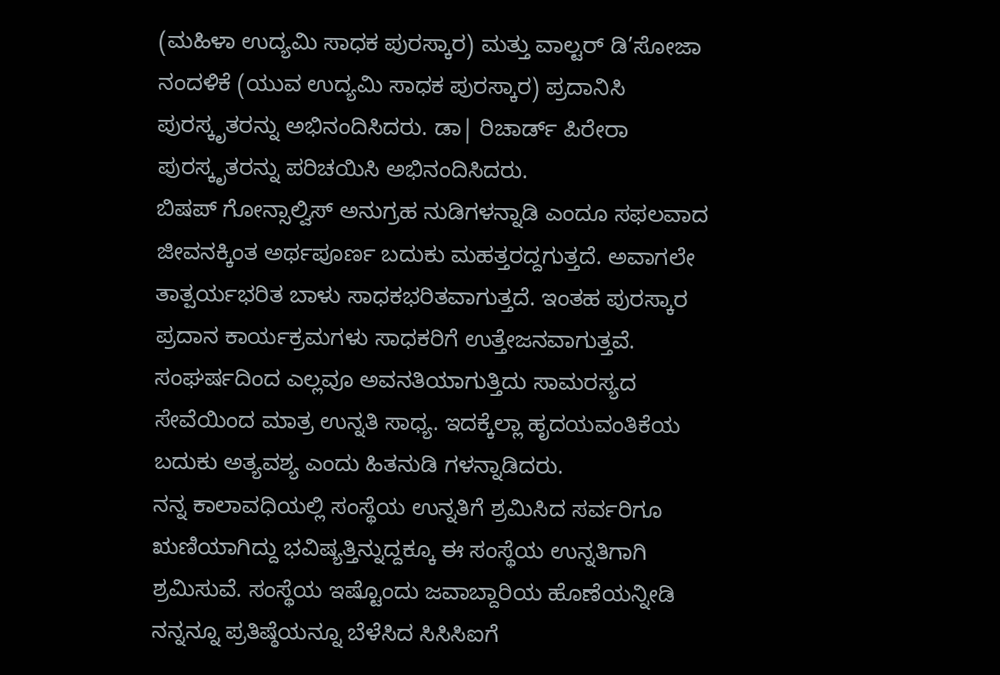(ಮಹಿಳಾ ಉದ್ಯಮಿ ಸಾಧಕ ಪುರಸ್ಕಾರ) ಮತ್ತು ವಾಲ್ಟರ್ ಡಿ’ಸೋಜಾ ನಂದಳಿಕೆ (ಯುವ ಉದ್ಯಮಿ ಸಾಧಕ ಪುರಸ್ಕಾರ) ಪ್ರದಾನಿಸಿ ಪುರಸ್ಕೃತರನ್ನು ಅಭಿನಂದಿಸಿದರು. ಡಾ| ರಿಚಾರ್ಡ್ ಪಿರೇರಾ ಪುರಸ್ಕೃತರನ್ನು ಪರಿಚಯಿಸಿ ಅಭಿನಂದಿಸಿದರು.
ಬಿಷಪ್ ಗೋನ್ಸಾಲ್ವಿಸ್ ಅನುಗ್ರಹ ನುಡಿಗಳನ್ನಾಡಿ ಎಂದೂ ಸಫಲವಾದ ಜೀವನಕ್ಕಿಂತ ಅರ್ಥಪೂರ್ಣ ಬದುಕು ಮಹತ್ತರದ್ದಗುತ್ತದೆ. ಅವಾಗಲೇ ತಾತ್ಪರ್ಯಭರಿತ ಬಾಳು ಸಾಧಕಭರಿತವಾಗುತ್ತದೆ. ಇಂತಹ ಪುರಸ್ಕಾರ ಪ್ರದಾನ ಕಾರ್ಯಕ್ರಮಗಳು ಸಾಧಕರಿಗೆ ಉತ್ತೇಜನವಾಗುತ್ತವೆ. ಸಂಘರ್ಷದಿಂದ ಎಲ್ಲವೂ ಅವನತಿಯಾಗುತ್ತಿದು ಸಾಮರಸ್ಯದ ಸೇವೆಯಿಂದ ಮಾತ್ರ ಉನ್ನತಿ ಸಾಧ್ಯ. ಇದಕ್ಕೆಲ್ಲಾ ಹೃದಯವಂತಿಕೆಯ ಬದುಕು ಅತ್ಯವಶ್ಯ ಎಂದು ಹಿತನುಡಿ ಗಳನ್ನಾಡಿದರು.
ನನ್ನ ಕಾಲಾವಧಿಯಲ್ಲಿ ಸಂಸ್ಥೆಯ ಉನ್ನತಿಗೆ ಶ್ರಮಿಸಿದ ಸರ್ವರಿಗೂ ಋಣಿಯಾಗಿದ್ದು ಭವಿಷ್ಯತ್ತಿನ್ನುದ್ದಕ್ಕೂ ಈ ಸಂಸ್ಥೆಯ ಉನ್ನತಿಗಾಗಿ ಶ್ರಮಿಸುವೆ. ಸಂಸ್ಥೆಯ ಇಷ್ಟೊಂದು ಜವಾಬ್ದಾರಿಯ ಹೊಣೆಯನ್ನೀಡಿ ನನ್ನನ್ನೂ ಪ್ರತಿಷ್ಠೆಯನ್ನೂ ಬೆಳೆಸಿದ ಸಿಸಿಸಿಐಗೆ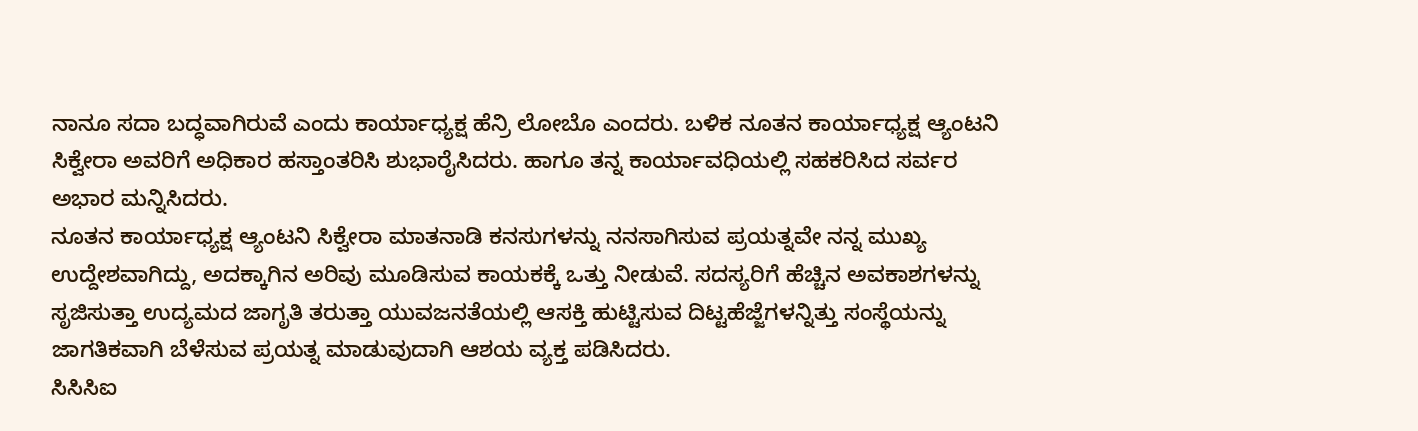ನಾನೂ ಸದಾ ಬದ್ಧವಾಗಿರುವೆ ಎಂದು ಕಾರ್ಯಾಧ್ಯಕ್ಷ ಹೆನ್ರಿ ಲೋಬೊ ಎಂದರು. ಬಳಿಕ ನೂತನ ಕಾರ್ಯಾಧ್ಯಕ್ಷ ಆ್ಯಂಟನಿ ಸಿಕ್ವೇರಾ ಅವರಿಗೆ ಅಧಿಕಾರ ಹಸ್ತಾಂತರಿಸಿ ಶುಭಾರೈಸಿದರು. ಹಾಗೂ ತನ್ನ ಕಾರ್ಯಾವಧಿಯಲ್ಲಿ ಸಹಕರಿಸಿದ ಸರ್ವರ ಅಭಾರ ಮನ್ನಿಸಿದರು.
ನೂತನ ಕಾರ್ಯಾಧ್ಯಕ್ಷ ಆ್ಯಂಟನಿ ಸಿಕ್ವೇರಾ ಮಾತನಾಡಿ ಕನಸುಗಳನ್ನು ನನಸಾಗಿಸುವ ಪ್ರಯತ್ನವೇ ನನ್ನ ಮುಖ್ಯ ಉದ್ದೇಶವಾಗಿದ್ದು, ಅದಕ್ಕಾಗಿನ ಅರಿವು ಮೂಡಿಸುವ ಕಾಯಕಕ್ಕೆ ಒತ್ತು ನೀಡುವೆ. ಸದಸ್ಯರಿಗೆ ಹೆಚ್ಚಿನ ಅವಕಾಶಗಳನ್ನು ಸೃಜಿಸುತ್ತಾ ಉದ್ಯಮದ ಜಾಗೃತಿ ತರುತ್ತಾ ಯುವಜನತೆಯಲ್ಲಿ ಆಸಕ್ತಿ ಹುಟ್ಟಿಸುವ ದಿಟ್ಟಹೆಜ್ಜೆಗಳನ್ನಿತ್ತು ಸಂಸ್ಥೆಯನ್ನು ಜಾಗತಿಕವಾಗಿ ಬೆಳೆಸುವ ಪ್ರಯತ್ನ ಮಾಡುವುದಾಗಿ ಆಶಯ ವ್ಯಕ್ತ ಪಡಿಸಿದರು.
ಸಿಸಿಸಿಐ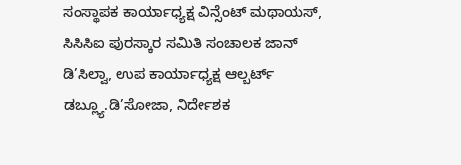ಸಂಸ್ಥಾಪಕ ಕಾರ್ಯಾಧ್ಯಕ್ಷ ವಿನ್ಸೆಂಟ್ ಮಥಾಯಸ್, ಸಿಸಿಸಿಐ ಪುರಸ್ಕಾರ ಸಮಿತಿ ಸಂಚಾಲಕ ಜಾನ್ ಡಿ’ಸಿಲ್ವಾ, ಉಪ ಕಾರ್ಯಾಧ್ಯಕ್ಷ ಆಲ್ಬರ್ಟ್ ಡಬ್ಲ್ಯೂ.ಡಿ’ಸೋಜಾ, ನಿರ್ದೇಶಕ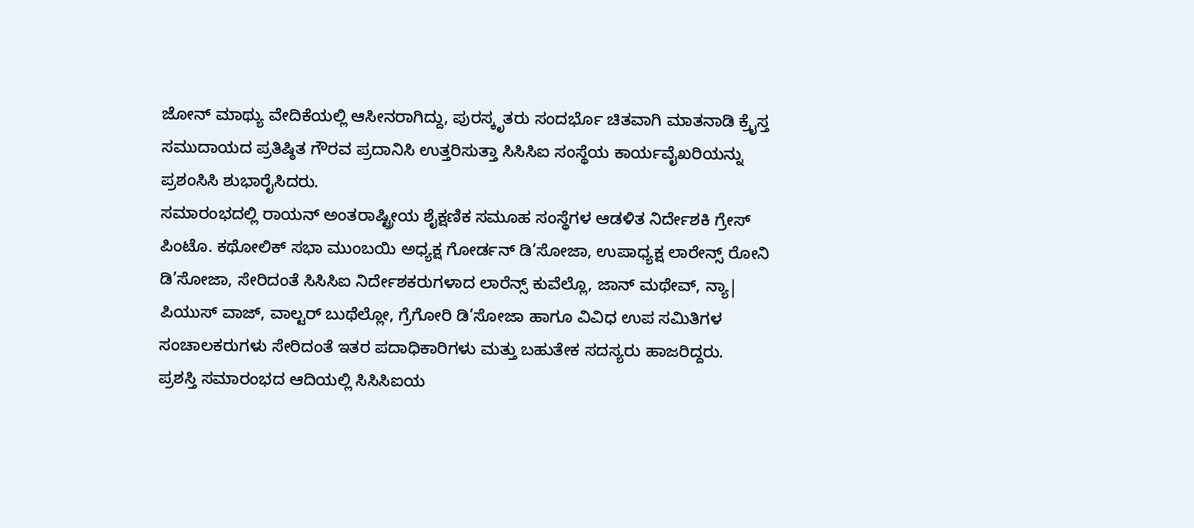ಜೋನ್ ಮಾಥ್ಯು ವೇದಿಕೆಯಲ್ಲಿ ಆಸೀನರಾಗಿದ್ದು, ಪುರಸ್ಕೃತರು ಸಂದರ್ಭೊ ಚಿತವಾಗಿ ಮಾತನಾಡಿ ಕ್ರೈಸ್ತ ಸಮುದಾಯದ ಪ್ರತಿಷ್ಠಿತ ಗೌರವ ಪ್ರದಾನಿಸಿ ಉತ್ತರಿಸುತ್ತಾ ಸಿಸಿಸಿಐ ಸಂಸ್ಥೆಯ ಕಾರ್ಯವೈಖರಿಯನ್ನು ಪ್ರಶಂಸಿಸಿ ಶುಭಾರೈಸಿದರು.
ಸಮಾರಂಭದಲ್ಲಿ ರಾಯನ್ ಅಂತರಾಷ್ಟ್ರೀಯ ಶೈಕ್ಷಣಿಕ ಸಮೂಹ ಸಂಸ್ಥೆಗಳ ಆಡಳಿತ ನಿರ್ದೇಶಕಿ ಗ್ರೇಸ್ ಪಿಂಟೊ. ಕಥೋಲಿಕ್ ಸಭಾ ಮುಂಬಯಿ ಅಧ್ಯಕ್ಷ ಗೋರ್ಡನ್ ಡಿ’ಸೋಜಾ, ಉಪಾಧ್ಯಕ್ಷ ಲಾರೇನ್ಸ್ ರೋನಿ ಡಿ’ಸೋಜಾ, ಸೇರಿದಂತೆ ಸಿಸಿಸಿಐ ನಿರ್ದೇಶಕರುಗಳಾದ ಲಾರೆನ್ಸ್ ಕುವೆಲ್ಲೊ, ಜಾನ್ ಮಥೇವ್, ನ್ಯಾ| ಪಿಯುಸ್ ವಾಜ್, ವಾಲ್ಟರ್ ಬುಥೆಲ್ಲೋ, ಗ್ರೆಗೋರಿ ಡಿ’ಸೋಜಾ ಹಾಗೂ ವಿವಿಧ ಉಪ ಸಮಿತಿಗಳ ಸಂಚಾಲಕರುಗಳು ಸೇರಿದಂತೆ ಇತರ ಪದಾಧಿಕಾರಿಗಳು ಮತ್ತು ಬಹುತೇಕ ಸದಸ್ಯರು ಹಾಜರಿದ್ದರು.
ಪ್ರಶಸ್ತಿ ಸಮಾರಂಭದ ಆದಿಯಲ್ಲಿ ಸಿಸಿಸಿಐಯ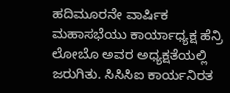ಹದಿಮೂರನೇ ವಾರ್ಷಿಕ ಮಹಾಸಭೆಯು ಕಾರ್ಯಾಧ್ಯಕ್ಷ ಹೆನ್ರಿ ಲೋಬೊ ಅವರ ಅಧ್ಯಕ್ಷತೆಯಲ್ಲಿ ಜರುಗಿತು. ಸಿಸಿಸಿಐ ಕಾರ್ಯನಿರತ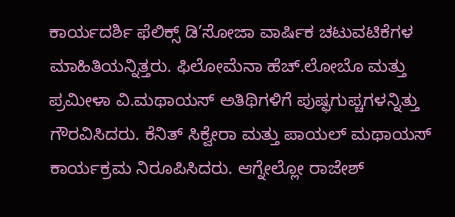ಕಾರ್ಯದರ್ಶಿ ಫೆಲಿಕ್ಸ್ ಡಿ’ಸೋಜಾ ವಾರ್ಷಿಕ ಚಟುವಟಿಕೆಗಳ ಮಾಹಿತಿಯನ್ನಿತ್ತರು. ಫಿಲೋಮೆನಾ ಹೆಚ್.ಲೋಬೊ ಮತ್ತು ಪ್ರಮೀಳಾ ವಿ.ಮಥಾಯಸ್ ಅತಿಥಿಗಳಿಗೆ ಪುಷ್ಫಗುಪ್ಚಗಳನ್ನಿತ್ತು ಗೌರವಿಸಿದರು. ಕೆನಿತ್ ಸಿಕ್ವೇರಾ ಮತ್ತು ಪಾಯಲ್ ಮಥಾಯಸ್ ಕಾರ್ಯಕ್ರಮ ನಿರೂಪಿಸಿದರು. ಆಗ್ನೇಲ್ಲೋ ರಾಜೇಶ್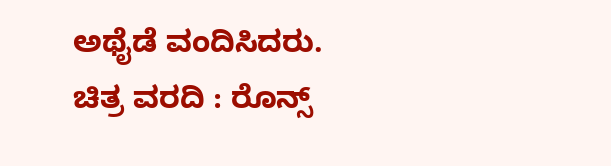ಅಥೈಡೆ ವಂದಿಸಿದರು.
ಚಿತ್ರ ವರದಿ : ರೊನ್ಸ್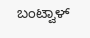ಬಂಟ್ವಾಳ್